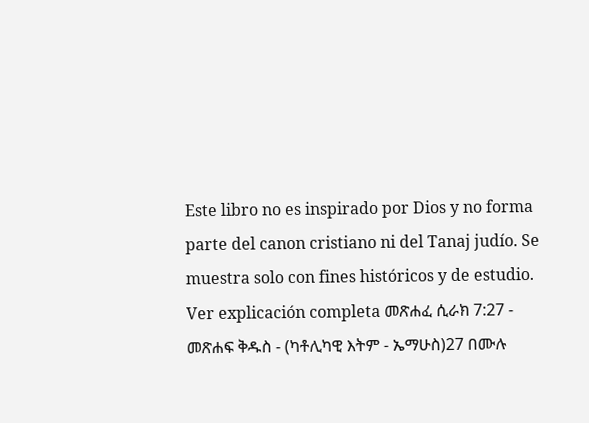Este libro no es inspirado por Dios y no forma parte del canon cristiano ni del Tanaj judío. Se muestra solo con fines históricos y de estudio. Ver explicación completa መጽሐፈ ሲራክ 7:27 - መጽሐፍ ቅዱስ - (ካቶሊካዊ እትም - ኤማሁስ)27 በሙሉ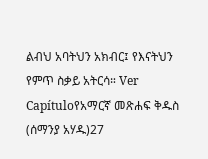ልብህ አባትህን አክብር፤ የእናትህን የምጥ ስቃይ አትርሳ። Ver Capítuloየአማርኛ መጽሐፍ ቅዱስ (ሰማንያ አሃዱ)27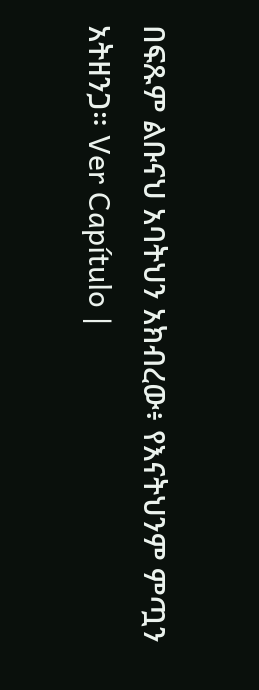በፍጹም ልቡናህ አባትህን አክብረው፥ የእናትህንም ምጧን አትዘንጋ። Ver Capítulo |